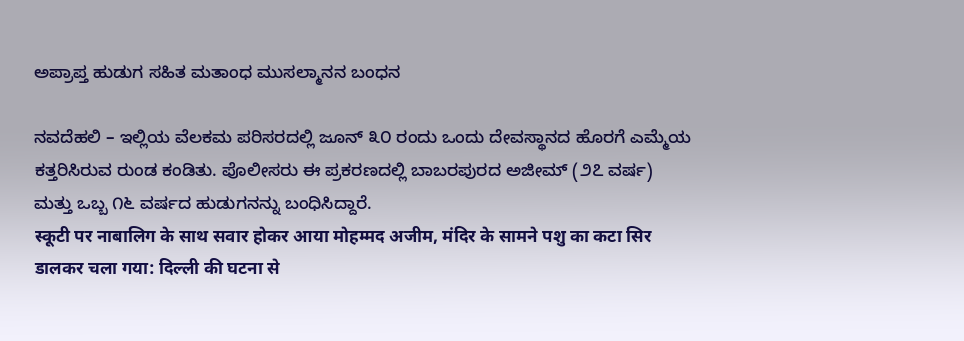ಅಪ್ರಾಪ್ತ ಹುಡುಗ ಸಹಿತ ಮತಾಂಧ ಮುಸಲ್ಮಾನನ ಬಂಧನ

ನವದೆಹಲಿ – ಇಲ್ಲಿಯ ವೆಲಕಮ ಪರಿಸರದಲ್ಲಿ ಜೂನ್ ೩೦ ರಂದು ಒಂದು ದೇವಸ್ಥಾನದ ಹೊರಗೆ ಎಮ್ಮೆಯ ಕತ್ತರಿಸಿರುವ ರುಂಡ ಕಂಡಿತು. ಪೊಲೀಸರು ಈ ಪ್ರಕರಣದಲ್ಲಿ ಬಾಬರಪುರದ ಅಜೀಮ್ (೨೭ ವರ್ಷ) ಮತ್ತು ಒಬ್ಬ ೧೬ ವರ್ಷದ ಹುಡುಗನನ್ನು ಬಂಧಿಸಿದ್ದಾರೆ.
स्कूटी पर नाबालिग के साथ सवार होकर आया मोहम्मद अजीम, मंदिर के सामने पशु का कटा सिर डालकर चला गया: दिल्ली की घटना से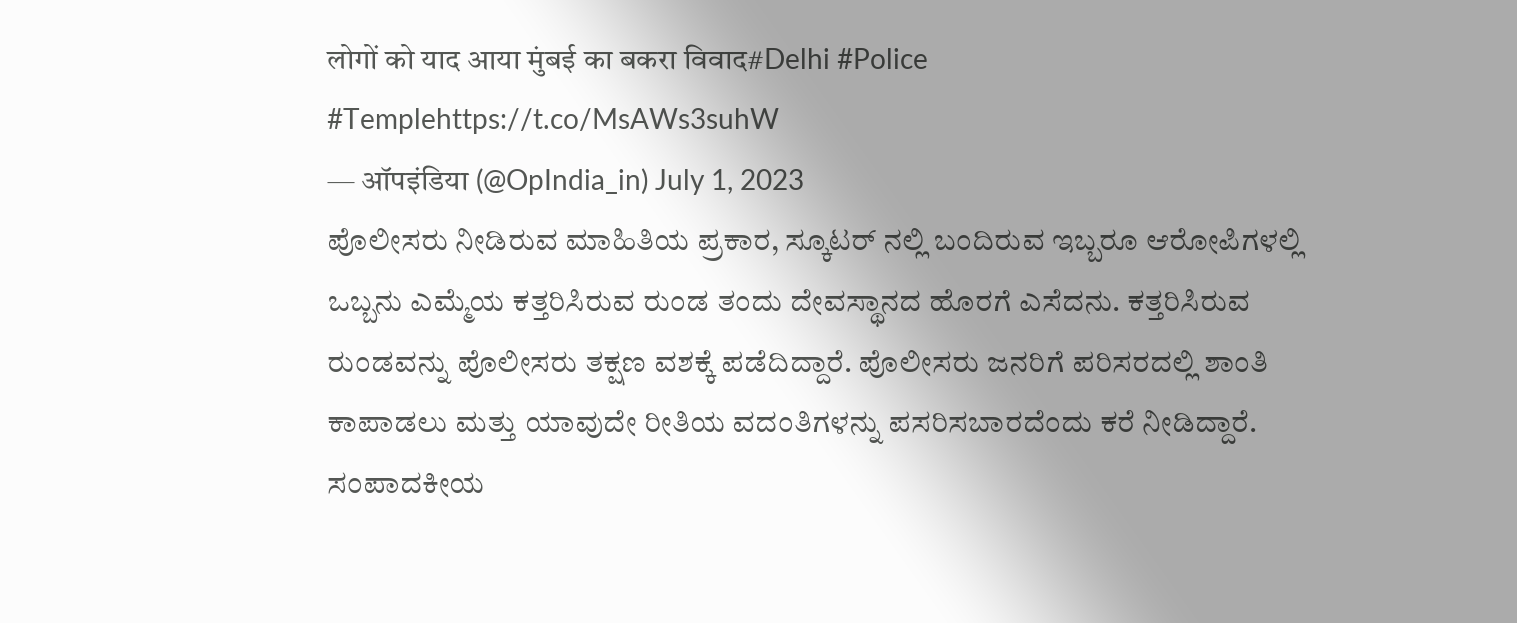लोगों को याद आया मुंबई का बकरा विवाद#Delhi #Police #Templehttps://t.co/MsAWs3suhW
— ऑपइंडिया (@OpIndia_in) July 1, 2023
ಪೊಲೀಸರು ನೀಡಿರುವ ಮಾಹಿತಿಯ ಪ್ರಕಾರ, ಸ್ಕೂಟರ್ ನಲ್ಲಿ ಬಂದಿರುವ ಇಬ್ಬರೂ ಆರೋಪಿಗಳಲ್ಲಿ ಒಬ್ಬನು ಎಮ್ಮೆಯ ಕತ್ತರಿಸಿರುವ ರುಂಡ ತಂದು ದೇವಸ್ಥಾನದ ಹೊರಗೆ ಎಸೆದನು. ಕತ್ತರಿಸಿರುವ ರುಂಡವನ್ನು ಪೊಲೀಸರು ತಕ್ಷಣ ವಶಕ್ಕೆ ಪಡೆದಿದ್ದಾರೆ. ಪೊಲೀಸರು ಜನರಿಗೆ ಪರಿಸರದಲ್ಲಿ ಶಾಂತಿ ಕಾಪಾಡಲು ಮತ್ತು ಯಾವುದೇ ರೀತಿಯ ವದಂತಿಗಳನ್ನು ಪಸರಿಸಬಾರದೆಂದು ಕರೆ ನೀಡಿದ್ದಾರೆ.
ಸಂಪಾದಕೀಯ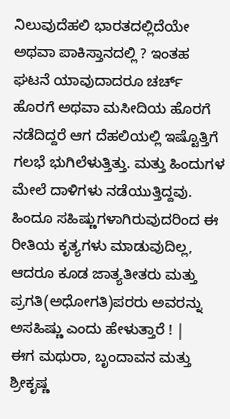ನಿಲುವುದೆಹಲಿ ಭಾರತದಲ್ಲಿದೆಯೇ ಅಥವಾ ಪಾಕಿಸ್ತಾನದಲ್ಲಿ ? ಇಂತಹ ಘಟನೆ ಯಾವುದಾದರೂ ಚರ್ಚ್ ಹೊರಗೆ ಅಥವಾ ಮಸೀದಿಯ ಹೊರಗೆ ನಡೆದಿದ್ದರೆ ಆಗ ದೆಹಲಿಯಲ್ಲಿ ಇಷ್ಟೊತ್ತಿಗೆ ಗಲಭೆ ಭುಗಿಲೆಳುತ್ತಿತ್ತು. ಮತ್ತು ಹಿಂದುಗಳ ಮೇಲೆ ದಾಳಿಗಳು ನಡೆಯುತ್ತಿದ್ದವು. ಹಿಂದೂ ಸಹಿಷ್ಣುಗಳಾಗಿರುವುದರಿಂದ ಈ ರೀತಿಯ ಕೃತ್ಯಗಳು ಮಾಡುವುದಿಲ್ಲ, ಆದರೂ ಕೂಡ ಜಾತ್ಯತೀತರು ಮತ್ತು ಪ್ರಗತಿ(ಅಧೋಗತಿ)ಪರರು ಅವರನ್ನು ಅಸಹಿಷ್ಣು ಎಂದು ಹೇಳುತ್ತಾರೆ ! |
ಈಗ ಮಥುರಾ, ಬೃಂದಾವನ ಮತ್ತು ಶ್ರೀಕೃಷ್ಣ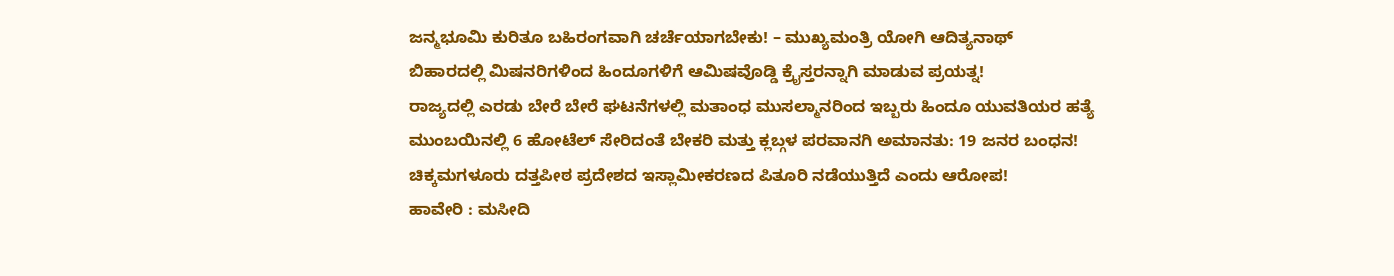ಜನ್ಮಭೂಮಿ ಕುರಿತೂ ಬಹಿರಂಗವಾಗಿ ಚರ್ಚೆಯಾಗಬೇಕು! – ಮುಖ್ಯಮಂತ್ರಿ ಯೋಗಿ ಆದಿತ್ಯನಾಥ್
ಬಿಹಾರದಲ್ಲಿ ಮಿಷನರಿಗಳಿಂದ ಹಿಂದೂಗಳಿಗೆ ಆಮಿಷವೊಡ್ಡಿ ಕ್ರೈಸ್ತರನ್ನಾಗಿ ಮಾಡುವ ಪ್ರಯತ್ನ!
ರಾಜ್ಯದಲ್ಲಿ ಎರಡು ಬೇರೆ ಬೇರೆ ಘಟನೆಗಳಲ್ಲಿ ಮತಾಂಧ ಮುಸಲ್ಮಾನರಿಂದ ಇಬ್ಬರು ಹಿಂದೂ ಯುವತಿಯರ ಹತ್ಯೆ
ಮುಂಬಯಿನಲ್ಲಿ 6 ಹೋಟೆಲ್ ಸೇರಿದಂತೆ ಬೇಕರಿ ಮತ್ತು ಕ್ಲಬ್ಗಳ ಪರವಾನಗಿ ಅಮಾನತು: 19 ಜನರ ಬಂಧನ!
ಚಿಕ್ಕಮಗಳೂರು ದತ್ತಪೀಠ ಪ್ರದೇಶದ ಇಸ್ಲಾಮೀಕರಣದ ಪಿತೂರಿ ನಡೆಯುತ್ತಿದೆ ಎಂದು ಆರೋಪ!
ಹಾವೇರಿ : ಮಸೀದಿ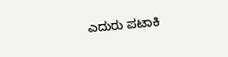ಎದುರು ಪಟಾಕಿ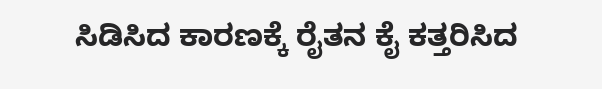ಸಿಡಿಸಿದ ಕಾರಣಕ್ಕೆ ರೈತನ ಕೈ ಕತ್ತರಿಸಿದ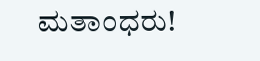ಮತಾಂಧರು!